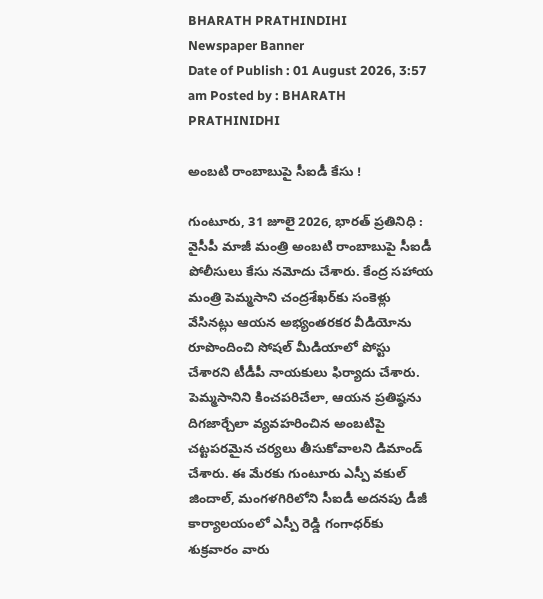BHARATH PRATHINDIHI
Newspaper Banner
Date of Publish : 01 August 2026, 3:57 am Posted by : BHARATH PRATHINIDHI

అంబటి రాంబాబుపై సీఐడీ కేసు !

గుంటూరు, 31 జూలై 2026, భారత్ ప్రతినిధి : వైసీపీ మాజీ మంత్రి అంబటి రాంబాబుపై సీఐడీ పోలీసులు కేసు నమోదు చేశారు. కేంద్ర సహాయ మంత్రి పెమ్మసాని చంద్రశేఖర్‌కు సంకెళ్లు వేసినట్లు ఆయన అభ్యంతరకర వీడియోను రూపొందించి సోషల్‌ మీడియాలో పోస్టు చేశారని టీడీపీ నాయకులు ఫిర్యాదు చేశారు. పెమ్మసానిని కించపరిచేలా, ఆయన ప్రతిష్ఠను దిగజార్చేలా వ్యవహరించిన అంబటిపై చట్టపరమైన చర్యలు తీసుకోవాలని డిమాండ్‌ చేశారు. ఈ మేరకు గుంటూరు ఎస్పీ వకుల్‌ జిందాల్‌, మంగళగిరిలోని సీఐడీ అదనపు డీజీ కార్యాలయంలో ఎస్పీ రెడ్డి గంగాధర్‌కు శుక్రవారం వారు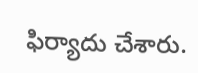ఫిర్యాదు చేశారు.